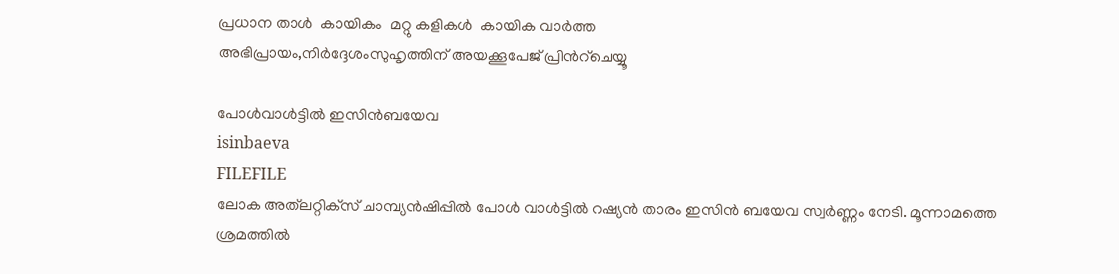പ്രധാന താള്‍  കായികം  മറ്റു കളികള്‍  കായിക വാര്‍ത്ത
അഭിപ്രായം,നിര്‍ദ്ദേശംസുഹൃത്തിന് അയക്കൂപേജ് പ്രിന്‍റ്ചെയ്യൂ

പോള്‍വാള്‍ട്ടില്‍ ഇസിന്‍ബയേവ
isinbaeva
FILEFILE
ലോക അത്‌ലറ്റിക്‌സ് ചാമ്പ്യന്‍ഷിപ്പില്‍ പോള്‍ വാള്‍ട്ടില്‍ റഷ്യന്‍ താരം ഇസിന്‍ ബയേവ സ്വര്‍ണ്ണം നേടി. മൂന്നാമത്തെ ശ്രമത്തില്‍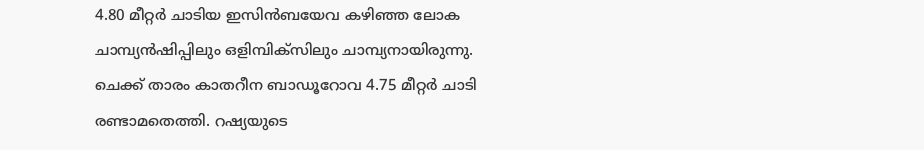4.80 മീറ്റര്‍ ചാടിയ ഇസിന്‍ബയേവ കഴിഞ്ഞ ലോക ചാമ്പ്യന്‍ഷിപ്പിലും ഒളിമ്പിക്‍സിലും ചാമ്പ്യനായിരുന്നു. ചെക്ക് താരം കാതറീന ബാഡൂറോവ 4.75 മീറ്റര്‍ ചാടി രണ്ടാമതെത്തി. റഷ്യയുടെ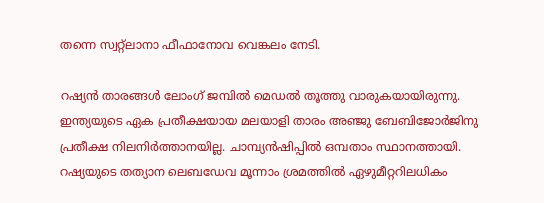തന്നെ സ്വറ്റ്ലാനാ ഫീഫാനോവ വെങ്കലം നേടി.

റഷ്യന്‍ താരങ്ങള്‍ ലോംഗ് ജമ്പില്‍ മെഡല്‍ തൂത്തു വാരുകയായിരുന്നു. ഇന്ത്യയുടെ ഏക പ്രതീക്ഷയായ മലയാളി താരം അഞ്ജു ബേബിജോര്‍ജിനു പ്രതീക്ഷ നിലനിര്‍ത്താനയില്ല. ചാമ്പ്യന്‍ഷിപ്പില്‍ ഒമ്പതാം സ്ഥാനത്തായി. റഷ്യയുടെ തത്യാന ലെബഡേവ മൂന്നാം ശ്രമത്തില്‍ ഏഴുമീറ്ററിലധികം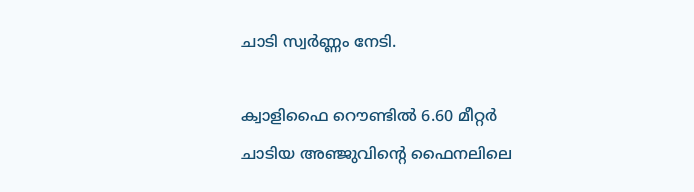ചാടി സ്വര്‍ണ്ണം നേടി.

ക്വാളിഫൈ റൌണ്ടില്‍ 6.60 മീറ്റര്‍ ചാടിയ അഞ്ജുവിന്‍റെ ഫൈനലിലെ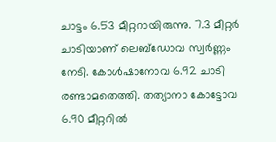ചാട്ടം 6.53 മീറ്ററായിരുന്നു‌. 7.3 മീറ്റര്‍ ചാടിയാണ് ലെബ്‌ഡോവ സ്വര്‍ണ്ണം നേടി. കോള്‍ഷാനോവ 6.92 ചാടി രണ്ടാമതെത്തി. തത്യാനാ കോട്ടോവ 6.90 മീറ്ററില്‍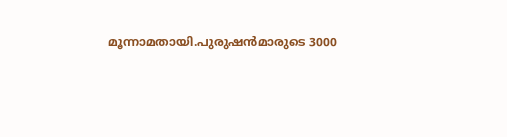മൂന്നാമതായി.പുരുഷന്‍‌മാരുടെ 3000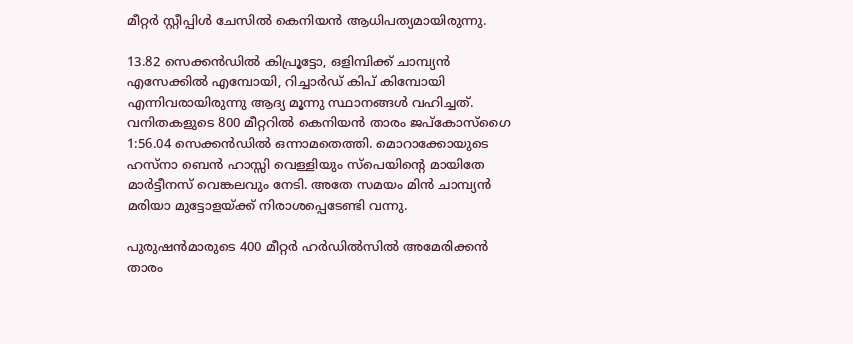മീറ്റര്‍ സ്റ്റീപ്പിള്‍ ചേസില്‍ കെനിയന്‍ ആധിപത്യമായിരുന്നു.

13.82 സെക്കന്‍ഡില്‍ കിപ്രൂട്ടോ, ഒളിമ്പിക്ക് ചാമ്പ്യന്‍ എസേക്കില്‍ എമ്പോയി, റിച്ചാര്‍ഡ് കിപ് കിമ്പോയി എന്നിവരായിരുന്നു ആദ്യ മൂന്നു സ്ഥാനങ്ങള്‍ വഹിച്ചത്. വനിതകളുടെ 800 മീറ്ററില്‍ കെനിയന്‍ താരം ജപ്കോസ്ഗൈ 1:56.04 സെക്കന്‍ഡില്‍ ഒന്നാമതെത്തി. മൊറാക്കോയുടെ ഹസ്നാ ബെന്‍ ഹാസ്സി വെള്ളിയും സ്പെയിന്‍റെ മായിതേ മാര്‍ട്ടീനസ് വെങ്കലവും നേടി. അതേ സമയം മിന്‍ ചാമ്പ്യന്‍ മരിയാ മുട്ടോളയ്‌ക്ക് നിരാശപ്പെടേണ്ടി വന്നു.

പുരുഷന്‍‌മാരുടെ 400 മീറ്റര്‍ ഹര്‍ഡില്‍‌സില്‍ അമേരിക്കന്‍ താരം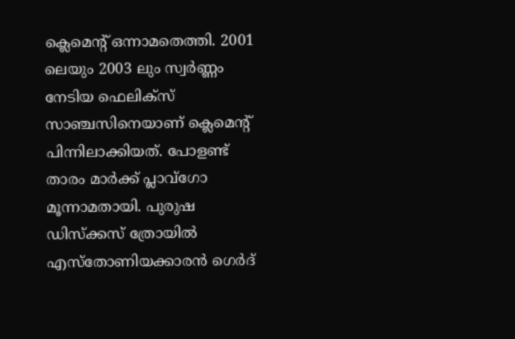ക്ലെമെന്‍റ് ഒന്നാമതെത്തി. 2001 ലെയും 2003 ലും സ്വര്‍ണ്ണം നേടിയ ഫെലിക്‍സ് സാഞ്ചസിനെയാണ് ക്ലെമെന്‍റ് പിന്നിലാക്കിയത്. പോളണ്ട് താരം മാര്‍ക്ക് പ്ലാവ്‌ഗോ മൂന്നാമതായി. പുരുഷ ഡിസ്ക്കസ് ത്രോയില്‍ എസ്തോണിയക്കാരന്‍ ഗെര്‍ദ്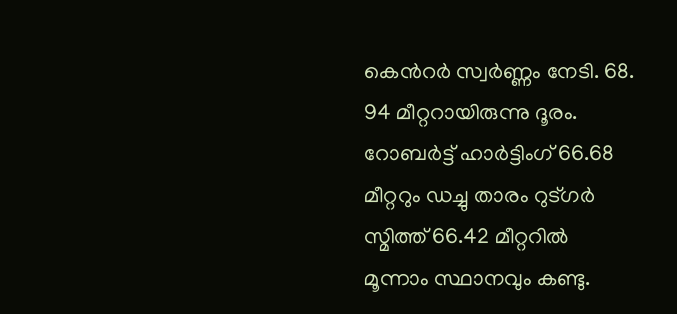കെന്‍റര്‍ സ്വര്‍ണ്ണം നേടി. 68. 94 മീറ്ററായിരുന്നു ദൂരം. റോബര്‍ട്ട് ഹാര്‍ട്ടിംഗ് 66.68 മീറ്ററും ഡച്ചു താരം റുട്ഗര്‍ സ്മിത്ത് 66.42 മീറ്ററില്‍ മൂന്നാം സ്ഥാനവും കണ്ടു.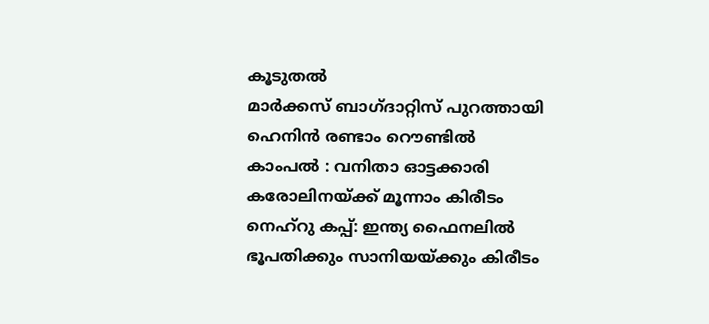കൂടുതല്‍
മാര്‍ക്കസ് ബാഗ്‌ദാറ്റിസ് പുറത്തായി
ഹെനിന്‍ രണ്ടാം റൌണ്ടില്‍
കാം‌പല്‍ ‍: വനിതാ ഓട്ടക്കാരി
കരോലിനയ്‌ക്ക് മൂന്നാം കിരീടം
നെഹ്‌റു കപ്പ്: ഇന്ത്യ ഫൈനലില്‍
ഭൂപതിക്കും സാനിയയ്‌ക്കും കിരീടം